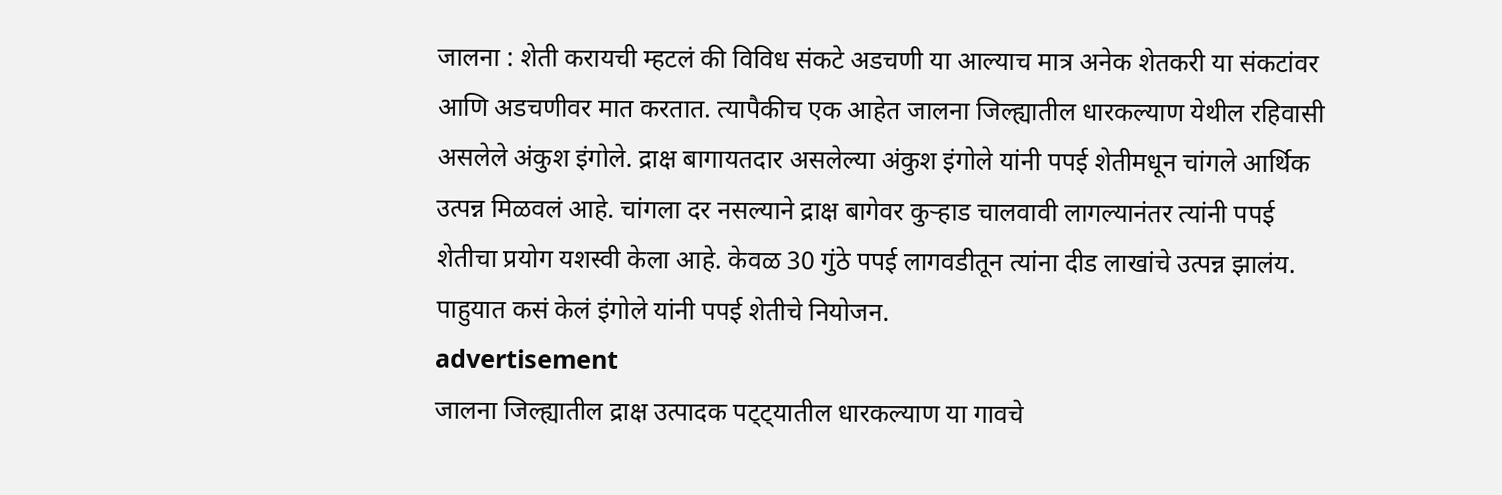जालना : शेती करायची म्हटलं की विविध संकटे अडचणी या आल्याच मात्र अनेक शेतकरी या संकटांवर आणि अडचणीवर मात करतात. त्यापैकीच एक आहेत जालना जिल्ह्यातील धारकल्याण येथील रहिवासी असलेले अंकुश इंगोले. द्राक्ष बागायतदार असलेल्या अंकुश इंगोले यांनी पपई शेतीमधून चांगले आर्थिक उत्पन्न मिळवलं आहे. चांगला दर नसल्याने द्राक्ष बागेवर कुऱ्हाड चालवावी लागल्यानंतर त्यांनी पपई शेतीचा प्रयोग यशस्वी केला आहे. केवळ 30 गुंठे पपई लागवडीतून त्यांना दीड लाखांचे उत्पन्न झालंय. पाहुयात कसं केलं इंगोले यांनी पपई शेतीचे नियोजन.
advertisement
जालना जिल्ह्यातील द्राक्ष उत्पादक पट्ट्यातील धारकल्याण या गावचे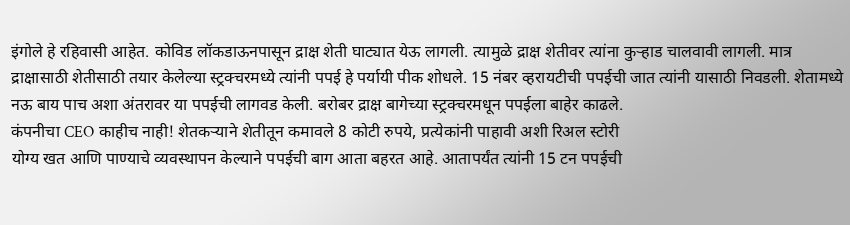इंगोले हे रहिवासी आहेत. कोविड लॉकडाऊनपासून द्राक्ष शेती घाट्यात येऊ लागली. त्यामुळे द्राक्ष शेतीवर त्यांना कुऱ्हाड चालवावी लागली. मात्र द्राक्षासाठी शेतीसाठी तयार केलेल्या स्ट्रक्चरमध्ये त्यांनी पपई हे पर्यायी पीक शोधले. 15 नंबर व्हरायटीची पपईची जात त्यांनी यासाठी निवडली. शेतामध्ये नऊ बाय पाच अशा अंतरावर या पपईची लागवड केली. बरोबर द्राक्ष बागेच्या स्ट्रक्चरमधून पपईला बाहेर काढले.
कंपनीचा CEO काहीच नाही! शेतकऱ्याने शेतीतून कमावले 8 कोटी रुपये, प्रत्येकांनी पाहावी अशी रिअल स्टोरी
योग्य खत आणि पाण्याचे व्यवस्थापन केल्याने पपईची बाग आता बहरत आहे. आतापर्यंत त्यांनी 15 टन पपईची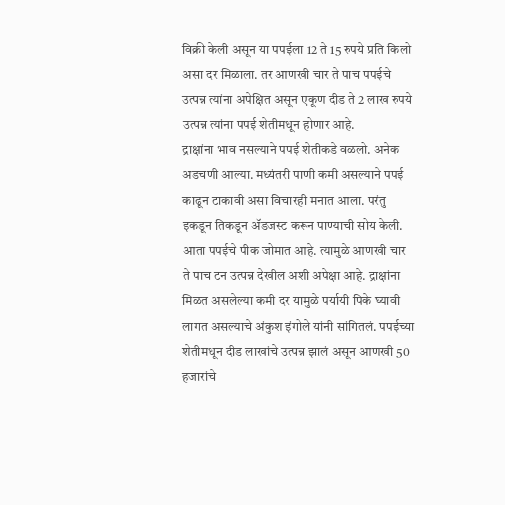विक्री केली असून या पपईला 12 ते 15 रुपये प्रति किलो असा दर मिळाला. तर आणखी चार ते पाच पपईचे उत्पन्न त्यांना अपेक्षित असून एकूण दीड ते 2 लाख रुपये उत्पन्न त्यांना पपई शेतीमधून होणार आहे.
द्राक्षांना भाव नसल्याने पपई शेतीकडे वळलो. अनेक अडचणी आल्या. मध्यंतरी पाणी कमी असल्याने पपई काढून टाकावी असा विचारही मनात आला. परंतु इकडून तिकडून ॲडजस्ट करून पाण्याची सोय केली. आता पपईचे पीक जोमात आहे. त्यामुळे आणखी चार ते पाच टन उत्पन्न देखील अशी अपेक्षा आहे. द्राक्षांना मिळत असलेल्या कमी दर यामुळे पर्यायी पिके घ्यावी लागत असल्याचे अंकुश इंगोले यांनी सांगितलं. पपईच्या शेतीमधून दीड लाखांचे उत्पन्न झालं असून आणखी 50 हजारांचे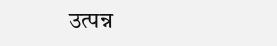उत्पन्न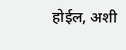होईल, अशी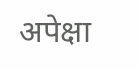अपेक्षा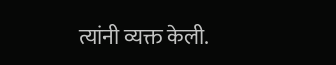त्यांनी व्यक्त केली.